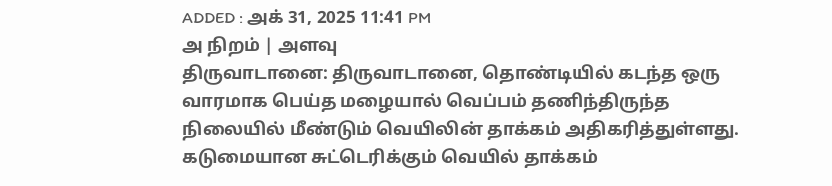ADDED : அக் 31, 2025 11:41 PM
அ நிறம் | அளவு
திருவாடானை: திருவாடானை, தொண்டியில் கடந்த ஒரு வாரமாக பெய்த மழையால் வெப்பம் தணிந்திருந்த நிலையில் மீண்டும் வெயிலின் தாக்கம் அதிகரித்துள்ளது.
கடுமையான சுட்டெரிக்கும் வெயில் தாக்கம்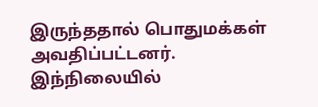இருந்ததால் பொதுமக்கள் அவதிப்பட்டனர்.
இந்நிலையில்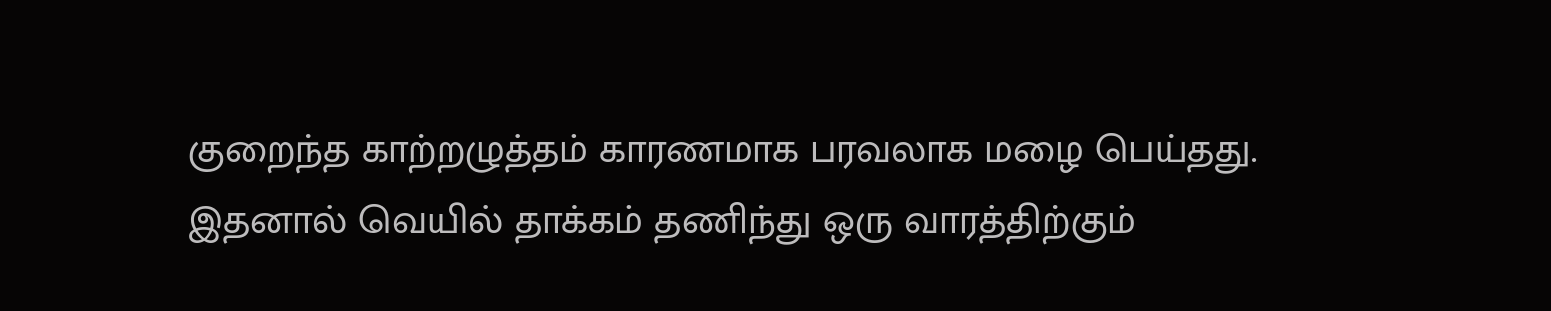குறைந்த காற்றழுத்தம் காரணமாக பரவலாக மழை பெய்தது. இதனால் வெயில் தாக்கம் தணிந்து ஒரு வாரத்திற்கும்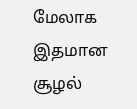மேலாக இதமான சூழல்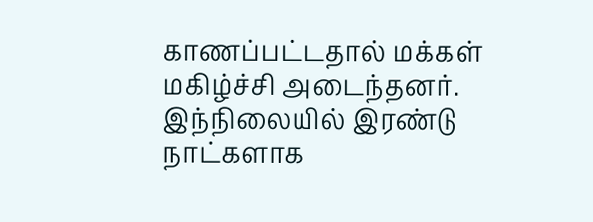காணப்பட்டதால் மக்கள் மகிழ்ச்சி அடைந்தனர்.
இந்நிலையில் இரண்டு நாட்களாக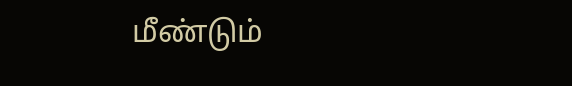மீண்டும்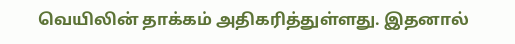வெயிலின் தாக்கம் அதிகரித்துள்ளது. இதனால்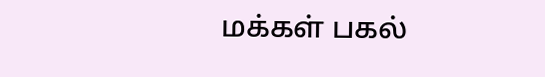மக்கள் பகல்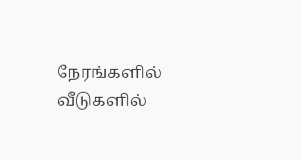நேரங்களில் வீடுகளில்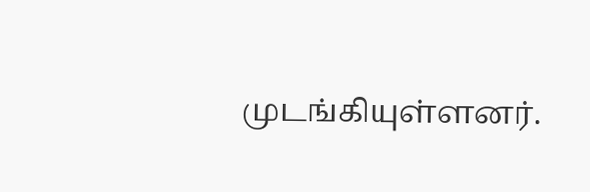முடங்கியுள்ளனர்.